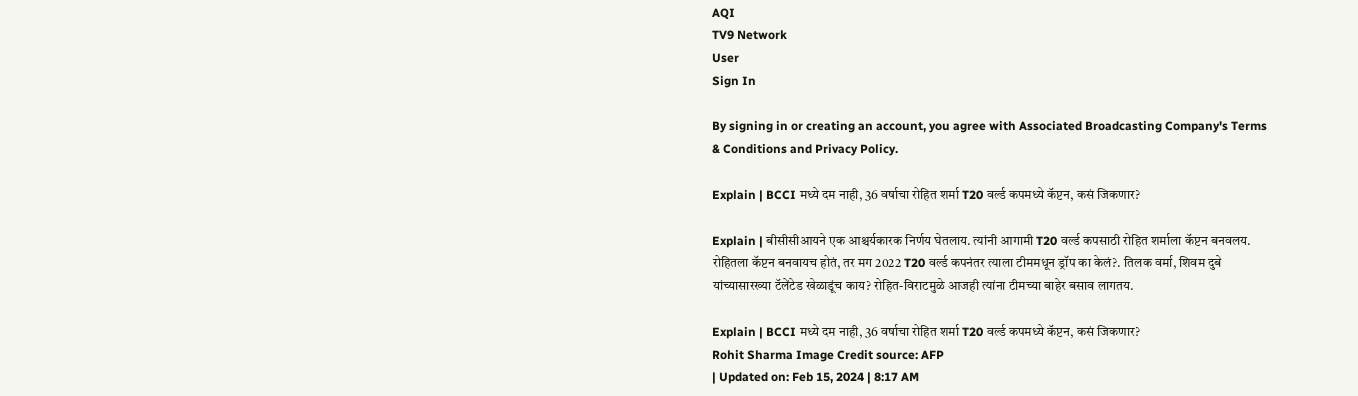AQI
TV9 Network
User
Sign In

By signing in or creating an account, you agree with Associated Broadcasting Company's Terms & Conditions and Privacy Policy.

Explain | BCCI मध्ये दम नाही, 36 वर्षाचा रोहित शर्मा T20 वर्ल्ड कपमध्ये कॅप्टन, कसं जिकणार?

Explain | बीसीसीआयने एक आश्चर्यकारक निर्णय घेतलाय. त्यांनी आगामी T20 वर्ल्ड कपसाठी रोहित शर्माला कॅप्टन बनवलय. रोहितला कॅप्टन बनवायच होतं, तर मग 2022 T20 वर्ल्ड कपनंतर त्याला टीममधून ड्रॉप का केलं?. तिलक वर्मा, शिवम दुबे यांच्यासारख्या टॅलेंटेड खेळाडूंच काय? रोहित-विराटमुळे आजही त्यांना टीमच्या बाहेर बसाव लागतय.

Explain | BCCI मध्ये दम नाही, 36 वर्षाचा रोहित शर्मा T20 वर्ल्ड कपमध्ये कॅप्टन, कसं जिकणार?
Rohit Sharma Image Credit source: AFP
| Updated on: Feb 15, 2024 | 8:17 AM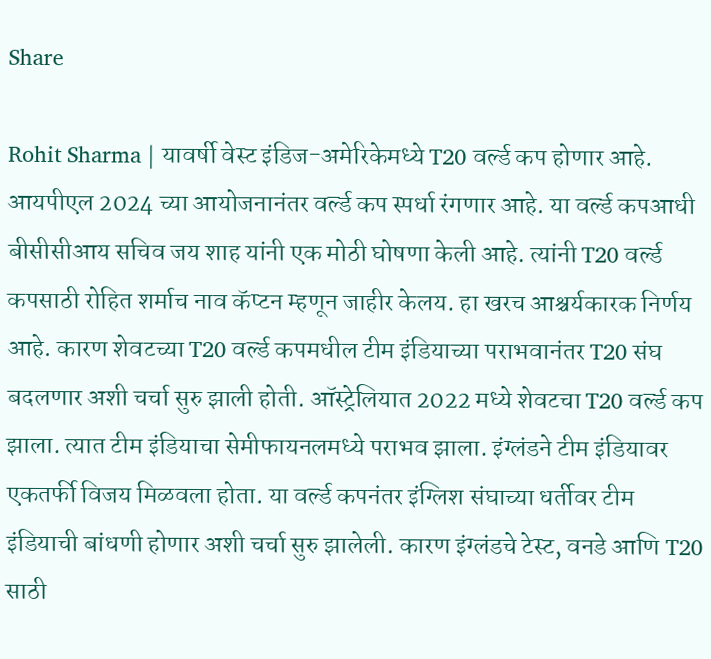Share

Rohit Sharma | यावर्षी वेस्ट इंडिज-अमेरिकेमध्ये T20 वर्ल्ड कप होणार आहे. आयपीएल 2024 च्या आयोजनानंतर वर्ल्ड कप स्पर्धा रंगणार आहे. या वर्ल्ड कपआधी बीसीसीआय सचिव जय शाह यांनी एक मोठी घोषणा केली आहे. त्यांनी T20 वर्ल्ड कपसाठी रोहित शर्माच नाव कॅप्टन म्हणून जाहीर केलय. हा खरच आश्चर्यकारक निर्णय आहे. कारण शेवटच्या T20 वर्ल्ड कपमधील टीम इंडियाच्या पराभवानंतर T20 संघ बदलणार अशी चर्चा सुरु झाली होती. ऑस्ट्रेलियात 2022 मध्ये शेवटचा T20 वर्ल्ड कप झाला. त्यात टीम इंडियाचा सेमीफायनलमध्ये पराभव झाला. इंग्लंडने टीम इंडियावर एकतर्फी विजय मिळवला होता. या वर्ल्ड कपनंतर इंग्लिश संघाच्या धर्तीवर टीम इंडियाची बांधणी होणार अशी चर्चा सुरु झालेली. कारण इंग्लंडचे टेस्ट, वनडे आणि T20 साठी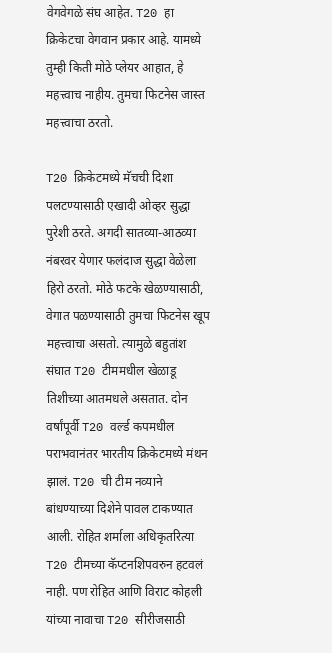वेगवेगळे संघ आहेत. T20 हा क्रिकेटचा वेगवान प्रकार आहे. यामध्ये तुम्ही किती मोठे प्लेयर आहात, हे महत्त्वाच नाहीय. तुमचा फिटनेस जास्त महत्त्वाचा ठरतो.

T20 क्रिकेटमध्ये मॅचची दिशा पलटण्यासाठी एखादी ओव्हर सुद्धा पुरेशी ठरते. अगदी सातव्या-आठव्या नंबरवर येणार फलंदाज सुद्धा वेळेला हिरो ठरतो. मोठे फटके खेळण्यासाठी, वेगात पळण्यासाठी तुमचा फिटनेस खूप महत्त्वाचा असतो. त्यामुळे बहुतांश संघात T20 टीममधील खेळाडू तिशीच्या आतमधले असतात. दोन वर्षांपूर्वी T20 वर्ल्ड कपमधील पराभवानंतर भारतीय क्रिकेटमध्ये मंथन झालं. T20 ची टीम नव्याने बांधण्याच्या दिशेने पावल टाकण्यात आली. रोहित शर्माला अधिकृतरित्या T20 टीमच्या कॅप्टनशिपवरुन हटवलं नाही. पण रोहित आणि विराट कोहली यांच्या नावाचा T20 सीरीजसाठी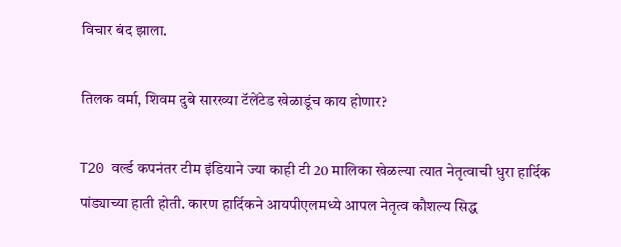विचार बंद झाला.

तिलक वर्मा, शिवम दुबे सारख्या टॅलेंटेड खेळाडूंच काय होणार?

T20 वर्ल्ड कपनंतर टीम इंडियाने ज्या काही टी 20 मालिका खेळल्या त्यात नेतृत्वाची धुरा हार्दिक पांड्याच्या हाती होती. कारण हार्दिकने आयपीएलमध्ये आपल नेतृत्व कौशल्य सिद्ध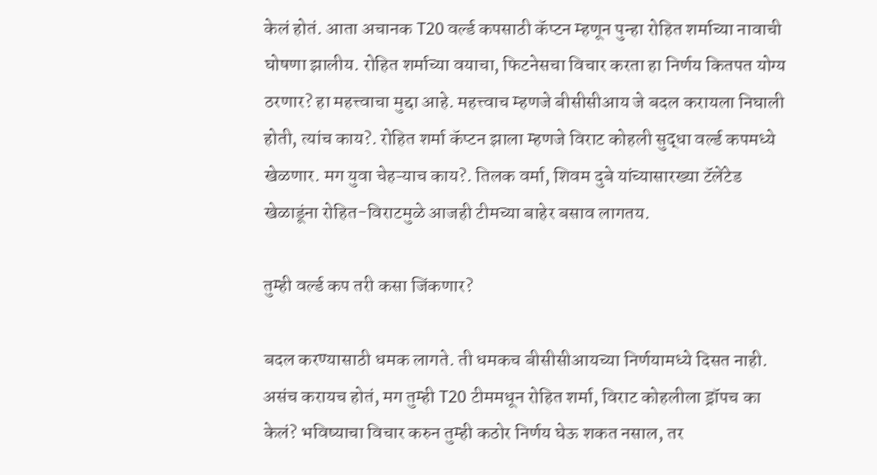केलं होतं. आता अचानक T20 वर्ल्ड कपसाठी कॅप्टन म्हणून पुन्हा रोहित शर्माच्या नावाची घोषणा झालीय. रोहित शर्माच्या वयाचा, फिटनेसचा विचार करता हा निर्णय कितपत योग्य ठरणार? हा महत्त्वाचा मुद्दा आहे. महत्त्वाच म्हणजे बीसीसीआय जे बदल करायला निघाली होती, त्यांच काय?. रोहित शर्मा कॅप्टन झाला म्हणजे विराट कोहली सुद्धा वर्ल्ड कपमध्ये खेळणार. मग युवा चेहऱ्याच काय?. तिलक वर्मा, शिवम दुबे यांच्यासारख्या टॅलेंटेड खेळाडूंना रोहित-विराटमुळे आजही टीमच्या बाहेर बसाव लागतय.

तुम्ही वर्ल्ड कप तरी कसा जिंकणार?

बदल करण्यासाठी धमक लागते. ती धमकच बीसीसीआयच्या निर्णयामध्ये दिसत नाही. असंच करायच होतं, मग तुम्ही T20 टीममधून रोहित शर्मा, विराट कोहलीला ड्रॉपच का केलं? भविष्याचा विचार करुन तुम्ही कठोर निर्णय घेऊ शकत नसाल, तर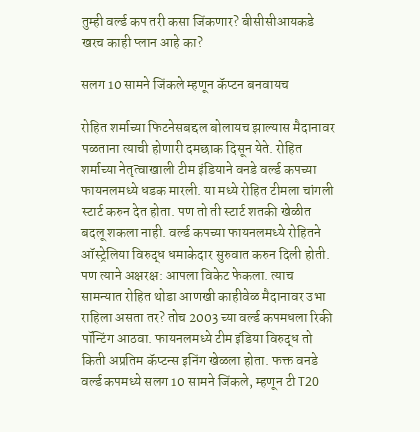तुम्ही वर्ल्ड कप तरी कसा जिंकणार? बीसीसीआयकडे खरच काही प्लान आहे का?

सलग 10 सामने जिंकले म्हणून कॅप्टन बनवायच

रोहित शर्माच्या फिटनेसबद्दल बोलायच झाल्यास मैदानावर पळताना त्याची होणारी दमछाक दिसून येते. रोहित शर्माच्या नेतृत्वाखाली टीम इंडियाने वनडे वर्ल्ड कपच्या फायनलमध्ये धडक मारली. या मध्ये रोहित टीमला चांगली स्टार्ट करुन देत होता. पण तो ती स्टार्ट शतकी खेळीत बदलू शकला नाही. वर्ल्ड कपच्या फायनलमध्ये रोहितने ऑस्ट्रेलिया विरुद्ध धमाकेदार सुरुवात करुन दिली होती. पण त्याने अक्षरक्ष: आपला विकेट फेकला. त्याच सामन्यात रोहित थोडा आणखी काहीवेळ मैदानावर उभा राहिला असता तर? तोच 2003 च्या वर्ल्ड कपमधला रिकी पॉन्टिंग आठवा. फायनलमध्ये टीम इंडिया विरुद्ध तो किती अप्रतिम कॅप्टन्स इनिंग खेळला होता. फक्त वनडे वर्ल्ड कपमध्ये सलग 10 सामने जिंकले, म्हणून टी T20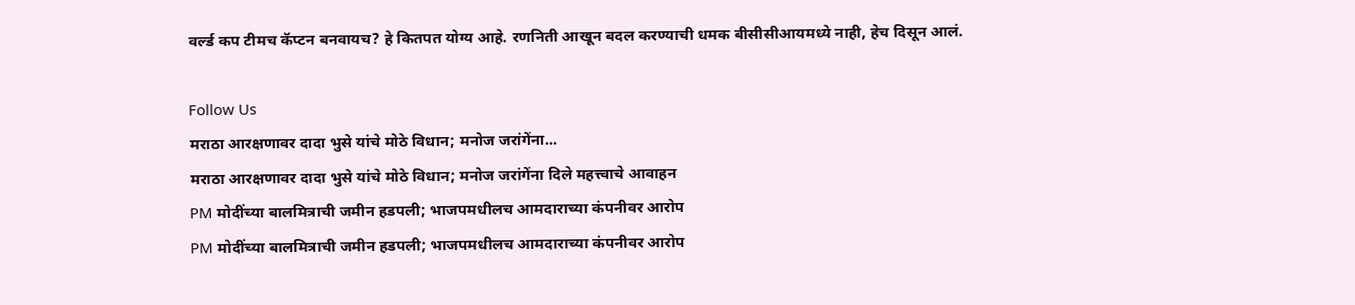वर्ल्ड कप टीमच कॅप्टन बनवायच? हे कितपत योग्य आहे. रणनिती आखून बदल करण्याची धमक बीसीसीआयमध्ये नाही, हेच दिसून आलं.

Follow Us
मराठा आरक्षणावर दादा भुसे यांचे मोठे विधान; मनोज जरांगेंना...
मराठा आरक्षणावर दादा भुसे यांचे मोठे विधान; मनोज जरांगेंना दिले महत्त्वाचे आवाहन
PM मोदींच्या बालमित्राची जमीन हडपली; भाजपमधीलच आमदाराच्या कंपनीवर आरोप
PM मोदींच्या बालमित्राची जमीन हडपली; भाजपमधीलच आमदाराच्या कंपनीवर आरोप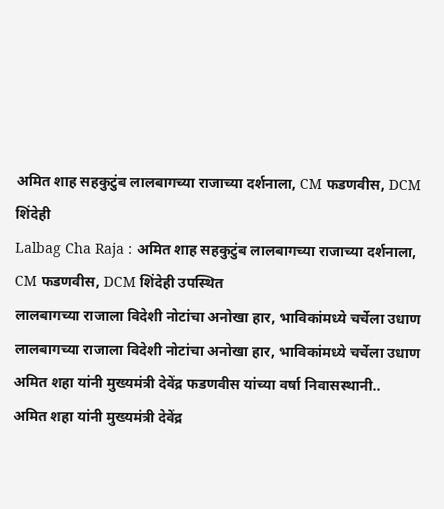अमित शाह सहकुटुंब लालबागच्या राजाच्या दर्शनाला, CM फडणवीस, DCM शिंदेही
Lalbag Cha Raja : अमित शाह सहकुटुंब लालबागच्या राजाच्या दर्शनाला, CM फडणवीस, DCM शिंदेही उपस्थित
लालबागच्या राजाला विदेशी नोटांचा अनोखा हार, भाविकांमध्ये चर्चेला उधाण
लालबागच्या राजाला विदेशी नोटांचा अनोखा हार, भाविकांमध्ये चर्चेला उधाण
अमित शहा यांनी मुख्यमंत्री देवेंद्र फडणवीस यांच्या वर्षा निवासस्थानी..
अमित शहा यांनी मुख्यमंत्री देवेंद्र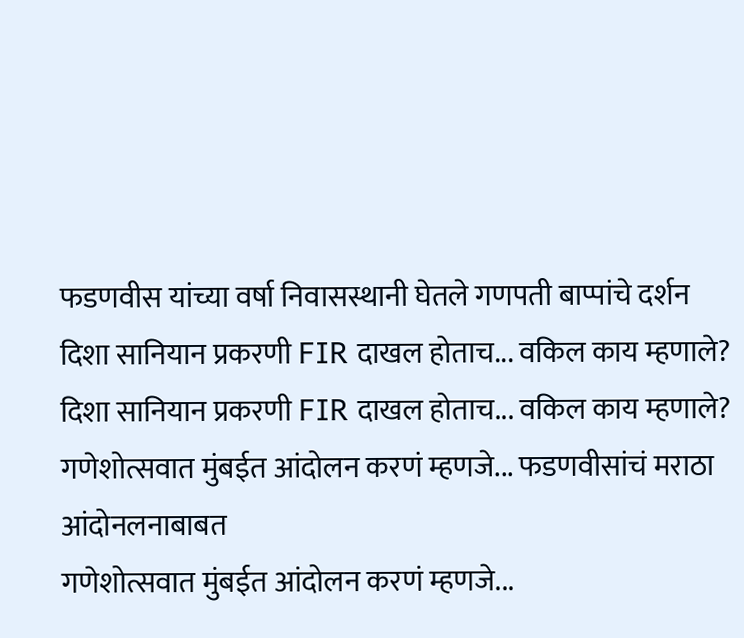फडणवीस यांच्या वर्षा निवासस्थानी घेतले गणपती बाप्पांचे दर्शन
दिशा सानियान प्रकरणी FIR दाखल होताच... वकिल काय म्हणाले?
दिशा सानियान प्रकरणी FIR दाखल होताच... वकिल काय म्हणाले?
गणेशोत्सवात मुंबईत आंदोलन करणं म्हणजे... फडणवीसांचं मराठा आंदोनलनाबाबत
गणेशोत्सवात मुंबईत आंदोलन करणं म्हणजे...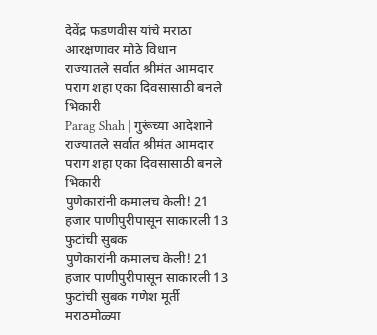देवेंद्र फडणवीस यांचे मराठा आरक्षणावर मोठे विधान
राज्यातले सर्वात श्रीमंत आमदार पराग शहा एका दिवसासाठी बनले भिकारी
Parag Shah | गुरूंच्या आदेशाने राज्यातले सर्वात श्रीमंत आमदार पराग शहा एका दिवसासाठी बनले भिकारी
पुणेकारांनी कमालच केली! 21 हजार पाणीपुरीपासून साकारली 13 फुटांची सुबक
पुणेकारांनी कमालच केली! 21 हजार पाणीपुरीपासून साकारली 13 फुटांची सुबक गणेश मूर्ती
मराठमोळ्या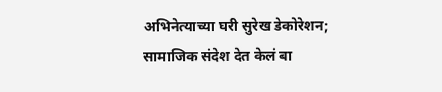अभिनेत्याच्या घरी सुरेख डेकोरेशन; सामाजिक संदेश देत केलं बा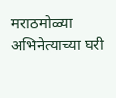मराठमोळ्या अभिनेत्याच्या घरी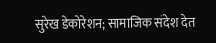सुरेख डेकोरेशन; सामाजिक संदेश देत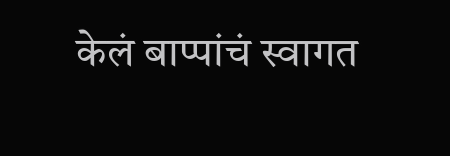केलं बाप्पांचं स्वागत